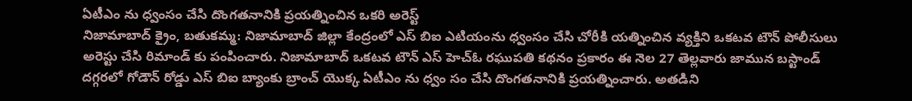ఏటీఎం ను ధ్వంసం చేసి దొంగతనానికి ప్రయత్నించిన ఒకరి అరెస్ట్
నిజామాబాద్ క్రైం, బతుకమ్మ: నిజామాబాద్ జిల్లా కేంద్రంలో ఎస్ బిఐ ఎటియంను ధ్వంసం చేసి చోరీకి యత్నించిన వ్యక్తిని ఒకటవ టౌన్ పోలీసులు అరెస్టు చేసి రిమాండ్ కు పంపించారు. నిజామాబాద్ ఒకటవ టౌన్ ఎస్ హెచ్ఓ రఘుపతి కథనం ప్రకారం ఈ నెల 27 తెల్లవారు జామున బస్టాండ్ దగ్గరలో గోడౌన్ రోడ్డు ఎస్ బిఐ బ్యాంకు బ్రాంచ్ యొక్క ఏటీఎం ను ధ్వం సం చేసి దొంగతనానికి ప్రయత్నించారు. అతడిని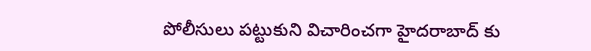పోలీసులు పట్టుకుని విచారించగా హైదరాబాద్ కు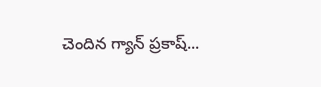చెందిన గ్యాన్ ప్రకాష్...